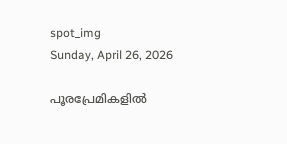spot_img
Sunday, April 26, 2026

പൂരപ്രേമികളിൽ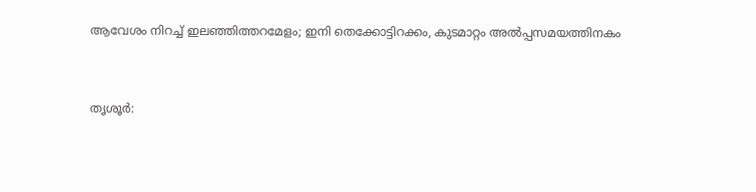ആവേശം നിറച്ച് ഇലഞ്ഞിത്തറമേളം; ഇനി തെക്കോട്ടിറക്കം, കുടമാറ്റം അല്‍പ്പസമയത്തിനകം



തൃശൂര്‍: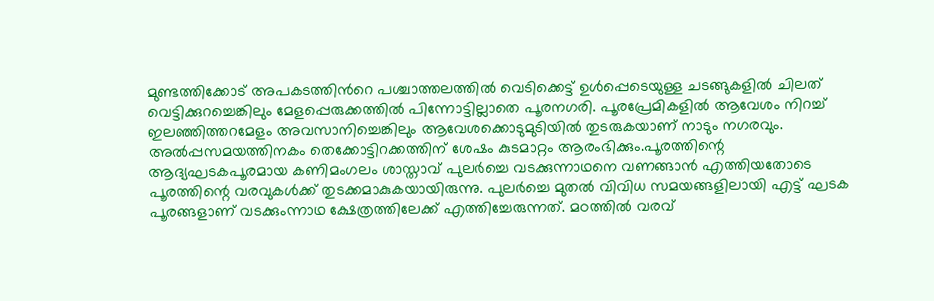മുണ്ടത്തിക്കോട് അപകടത്തിന്‍റെ പശ്ചാത്തലത്തില്‍ വെടിക്കെട്ട് ഉള്‍പ്പെടെയുള്ള ചടങ്ങുകളില്‍ ചിലത് വെട്ടിക്കുറച്ചെങ്കിലും മേളപ്പെരുക്കത്തില്‍ പിന്നോട്ടില്ലാതെ പൂരനഗരി. പൂരപ്രേമികളിൽ ആവേശം നിറച്ച് ഇലഞ്ഞിത്തറമേളം അവസാനിച്ചെങ്കിലും ആവേശക്കൊടുമുടിയില്‍ തുടരുകയാണ് നാടും നഗരവും. അല്‍പ്പസമയത്തിനകം തെക്കോട്ടിറക്കത്തിന് ശേഷം കുടമാറ്റം ആരംഭിക്കും.പൂരത്തിന്റെ ആദ്യഘടകപൂരമായ കണിമംഗലം ശാസ്താവ് പുലര്‍ച്ചെ വടക്കുന്നാഥനെ വണങ്ങാന്‍ എത്തിയതോടെ പൂരത്തിന്റെ വരവുകള്‍ക്ക് തുടക്കമാകുകയായിരുന്നു. പുലര്‍ച്ചെ മുതല്‍ വിവിധ സമയങ്ങളിലായി എട്ട് ഘടക പൂരങ്ങളാണ് വടക്കുംന്നാഥ ക്ഷേത്രത്തിലേക്ക് എത്തിച്ചേരുന്നത്. മഠത്തില്‍ വരവ്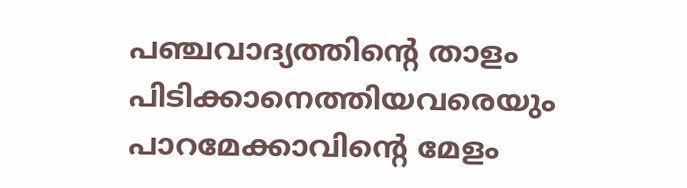പഞ്ചവാദ്യത്തിന്റെ താളം പിടിക്കാനെത്തിയവരെയും പാറമേക്കാവിന്റെ മേളം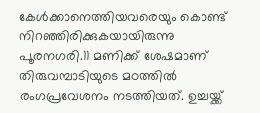കേള്‍ക്കാനെത്തിയവരെയും കൊണ്ട് നിറഞ്ഞിരിക്കുകയായിരുന്നു പൂരനഗരി.11 മണിക്ക് ശേഷമാണ് തിരുവമ്പാടിയുടെ മഠത്തില്‍ രംഗപ്രവേശനം നടത്തിയത്. ഉച്ചയ്ക്ക്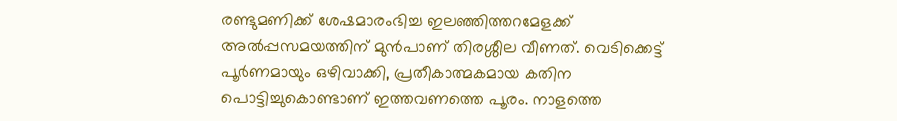രണ്ടുമണിക്ക് ശേഷമാരംഭിച്ച ഇലഞ്ഞിത്തറമേളക്ക് അല്‍പ്പസമയത്തിന് മുന്‍പാണ് തിരശ്ശീല വീണത്. വെടിക്കെട്ട് പൂര്‍ണമായും ഒഴിവാക്കി, പ്രതീകാത്മകമായ കതിന പൊട്ടിച്ചുകൊണ്ടാണ് ഇത്തവണത്തെ പൂരം. നാളത്തെ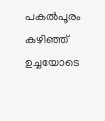പകല്‍പൂരം കഴിഞ്ഞ് ഉച്ചയോടെ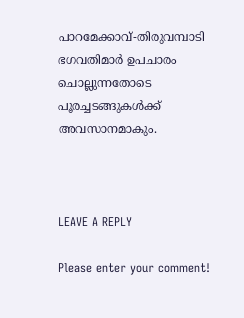പാറമേക്കാവ്-തിരുവമ്പാടി ഭഗവതിമാര്‍ ഉപചാരം ചൊല്ലുന്നതോടെ പൂരച്ചടങ്ങുകള്‍ക്ക് അവസാനമാകും.



LEAVE A REPLY

Please enter your comment!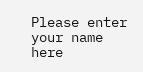Please enter your name here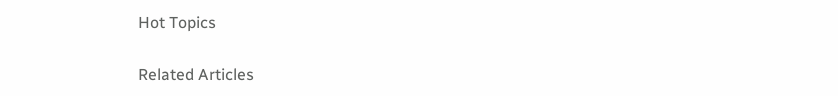Hot Topics

Related Articles